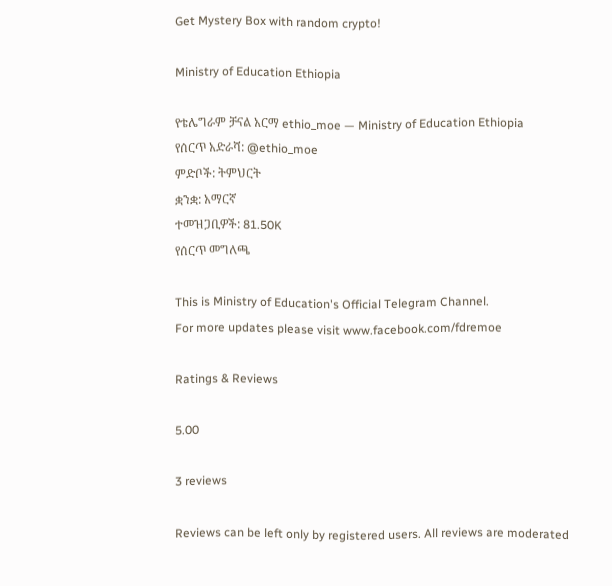Get Mystery Box with random crypto!

Ministry of Education Ethiopia

የቴሌግራም ቻናል አርማ ethio_moe — Ministry of Education Ethiopia
የሰርጥ አድራሻ: @ethio_moe
ምድቦች: ትምህርት
ቋንቋ: አማርኛ
ተመዝጋቢዎች: 81.50K
የሰርጥ መግለጫ

This is Ministry of Education's Official Telegram Channel.
For more updates please visit www.facebook.com/fdremoe

Ratings & Reviews

5.00

3 reviews

Reviews can be left only by registered users. All reviews are moderated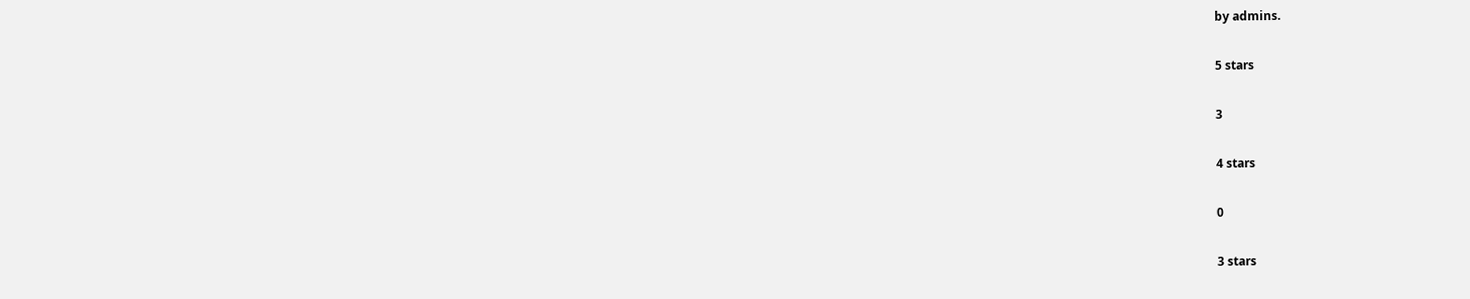by admins.

5 stars

3

4 stars

0

3 stars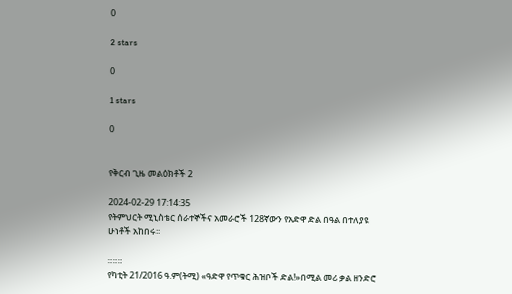0

2 stars

0

1 stars

0


የቅርብ ጊዜ መልዕክቶች 2

2024-02-29 17:14:35
የትምህርት ሚኒስቴር ሰራተኞችና አመራሮች 128ኛውን የአድዋ ድል በዓል በተለያዩ ሁነቶች አከበሩ፡፡

።።።
የካቲት 21/2016 ዓ.ም(ትሚ) «ዓድዋ የጥቁር ሕዝቦች ድል!»በሚል መሪ ቃል ዘንድሮ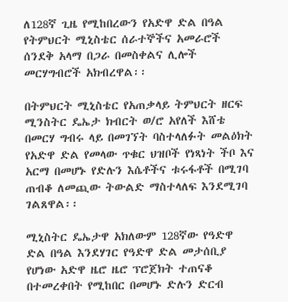ለ128ኛ ጊዜ የሚከበረውን የአድዋ ድል በዓል የትምህርት ሚኒስቴር ሰራተኞችና አመራሮች ሰንደቅ አላማ በጋራ በመስቀልና ሊሎች መርሃግብሮች አክብረዋል፡፡

በትምህርት ሚኒስቴር የአጠቃላይ ትምህርት ዘርፍ ሚንስትር ዴኤታ ክብርት ወ/ሮ አየለች እሸቴ በመርሃ ግብሩ ላይ በመገኘት ባስተላለፉት መልዕክት የአድዋ ድል የመላው ጥቁር ህዝቦች የነጻነት ችቦ እና አርማ በመሆኑ የድሉን እሴቶችና ቱሩፋቶች በሚገባ ጠብቆ ለመጪው ትውልድ ማስተላለፍ እንደሚገባ ገልጸዋል፡፡

ሚኒስትር ዴኤታዋ አክለውም 128ኛው የዓድዋ ድል በዓል እንደሃገር የዓድዋ ድል መታሰቢያ የሆነው አድዋ ዜሮ ዜሮ ፕሮጀክት ተጠናቆ በተመረቀበት የሚከበር በመሆኑ ድሉን ድርብ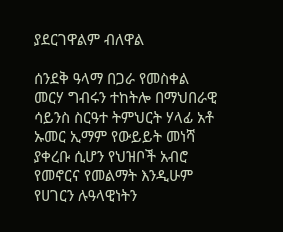ያደርገዋልም ብለዋል

ሰንደቅ ዓላማ በጋራ የመስቀል መርሃ ግብሩን ተከትሎ በማህበራዊ ሳይንስ ስርዓተ ትምህርት ሃላፊ አቶ ኡመር ኢማም የውይይት መነሻ ያቀረቡ ሲሆን የህዝቦች አብሮ የመኖርና የመልማት እንዲሁም የሀገርን ሉዓላዊነትን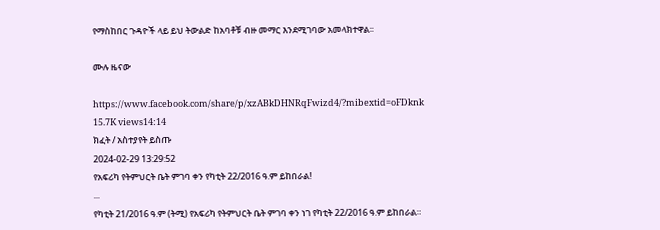የማስከበር ጉዳዮች ላይ ይህ ትውልድ ከአባቶቹ ብዙ መማር እንደሚገባው አመላክተዋል፡፡

ሙሉ ዜናው

https://www.facebook.com/share/p/xzABkDHNRqFwizd4/?mibextid=oFDknk
15.7K views14:14
ክፈት / አስተያየት ይስጡ
2024-02-29 13:29:52
የአፍሪካ የትምህርት ቤት ምገባ ቀን የካቲት 22/2016 ዓ.ም ይከበራል!
...
የካቲት 21/2016 ዓ.ም (ትሚ) የአፍሪካ የትምህርት ቤት ምገባ ቀን ነገ የካቲት 22/2016 ዓ.ም ይከበራል።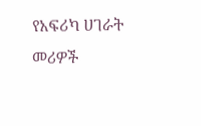የአፍሪካ ሀገራት መሪዎች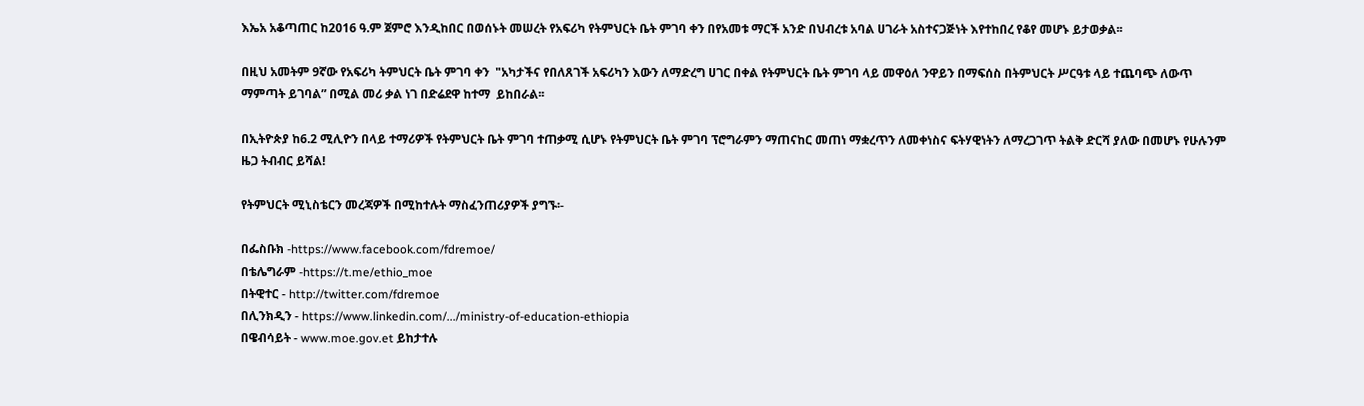እኤአ አቆጣጠር ከ2016 ዓ.ም ጀምሮ እንዲከበር በወሰኑት መሠረት የአፍሪካ የትምህርት ቤት ምገባ ቀን በየአመቱ ማርች አንድ በህብረቱ አባል ሀገራት አስተናጋጅነት እየተከበረ የቆየ መሆኑ ይታወቃል፡፡

በዚህ አመትም 9ኛው የአፍሪካ ትምህርት ቤት ምገባ ቀን  "አካታችና የበለጸገች አፍሪካን እውን ለማድረግ ሀገር በቀል የትምህርት ቤት ምገባ ላይ መዋዕለ ንዋይን በማፍሰስ በትምህርት ሥርዓቱ ላይ ተጨባጭ ለውጥ ማምጣት ይገባል” በሚል መሪ ቃል ነገ በድሬደዋ ከተማ  ይከበራል፡፡

በኢትዮጵያ ከ6.2 ሚሊዮን በላይ ተማሪዎች የትምህርት ቤት ምገባ ተጠቃሚ ሲሆኑ የትምህርት ቤት ምገባ ፕሮግራምን ማጠናከር መጠነ ማቋረጥን ለመቀነስና ፍትሃዊነትን ለማረጋገጥ ትልቅ ድርሻ ያለው በመሆኑ የሁሉንም ዜጋ ትብብር ይሻል!

የትምህርት ሚኒስቴርን መረጃዎች በሚከተሉት ማስፈንጠሪያዎች ያግኙ፡-

በፌስቡክ -https://www.facebook.com/fdremoe/
በቴሌግራም -https://t.me/ethio_moe
በትዊተር - http://twitter.com/fdremoe
በሊንክዲን - https://www.linkedin.com/.../ministry-of-education-ethiopia
በዌብሳይት - www.moe.gov.et ይከታተሉ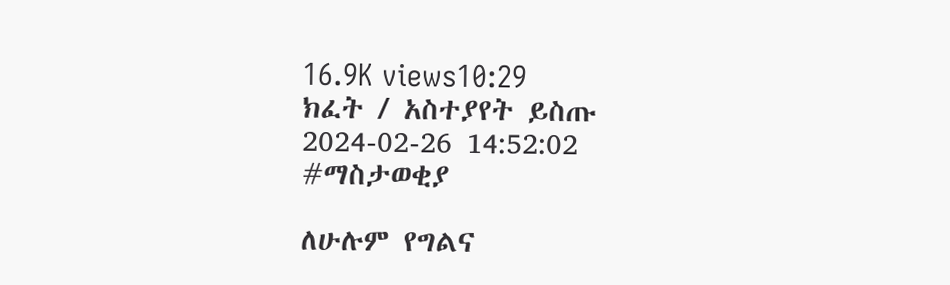16.9K views10:29
ክፈት / አስተያየት ይስጡ
2024-02-26 14:52:02
#ማስታወቂያ

ለሁሉም የግልና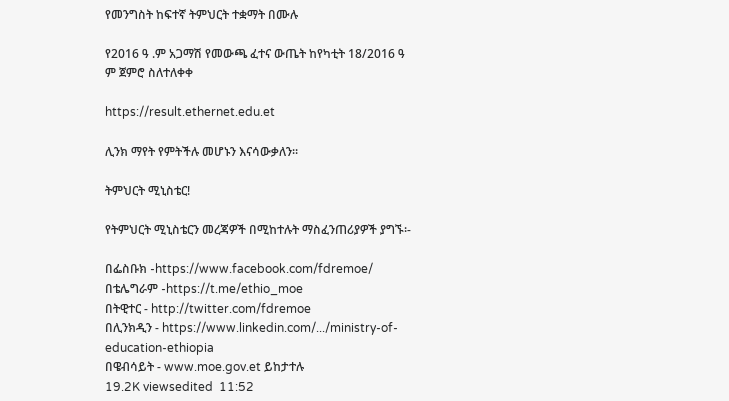የመንግስት ከፍተኛ ትምህርት ተቋማት በሙሉ

የ2016 ዓ .ም አጋማሽ የመውጫ ፈተና ውጤት ከየካቲት 18/2016 ዓ ም ጀምሮ ስለተለቀቀ

https://result.ethernet.edu.et

ሊንክ ማየት የምትችሉ መሆኑን እናሳውቃለን።

ትምህርት ሚኒስቴር!

የትምህርት ሚኒስቴርን መረጃዎች በሚከተሉት ማስፈንጠሪያዎች ያግኙ፡-

በፌስቡክ -https://www.facebook.com/fdremoe/
በቴሌግራም -https://t.me/ethio_moe
በትዊተር - http://twitter.com/fdremoe
በሊንክዲን - https://www.linkedin.com/.../ministry-of-education-ethiopia
በዌብሳይት - www.moe.gov.et ይከታተሉ
19.2K viewsedited  11:52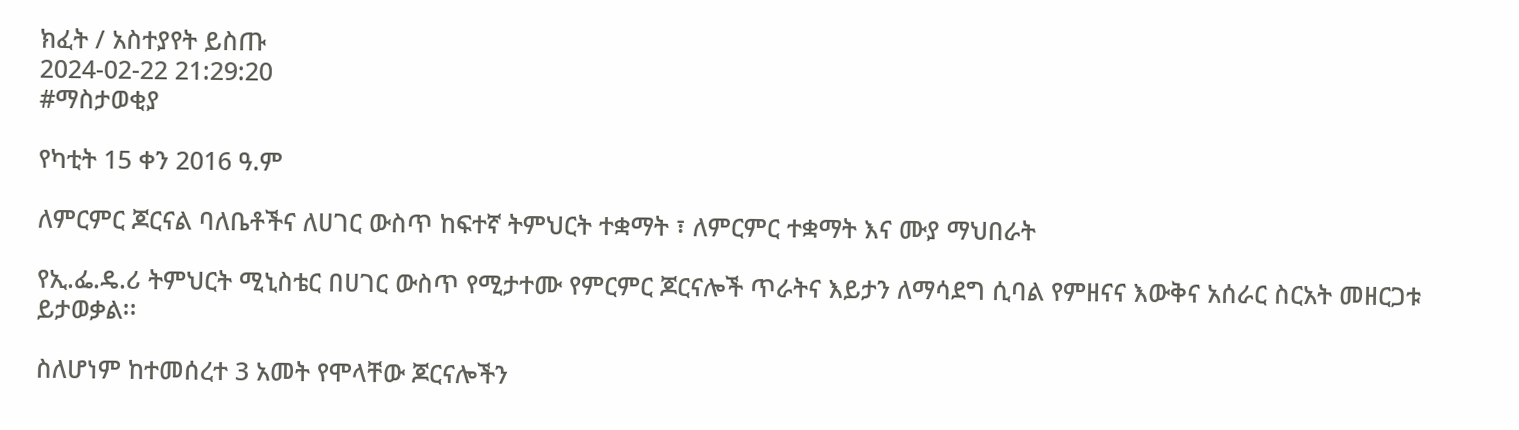ክፈት / አስተያየት ይስጡ
2024-02-22 21:29:20
#ማስታወቂያ

የካቲት 15 ቀን 2016 ዓ.ም

ለምርምር ጆርናል ባለቤቶችና ለሀገር ውስጥ ከፍተኛ ትምህርት ተቋማት ፣ ለምርምር ተቋማት እና ሙያ ማህበራት

የኢ.ፌ.ዴ.ሪ ትምህርት ሚኒስቴር በሀገር ውስጥ የሚታተሙ የምርምር ጆርናሎች ጥራትና እይታን ለማሳደግ ሲባል የምዘናና እውቅና አሰራር ስርአት መዘርጋቱ ይታወቃል፡፡

ስለሆነም ከተመሰረተ 3 አመት የሞላቸው ጆርናሎችን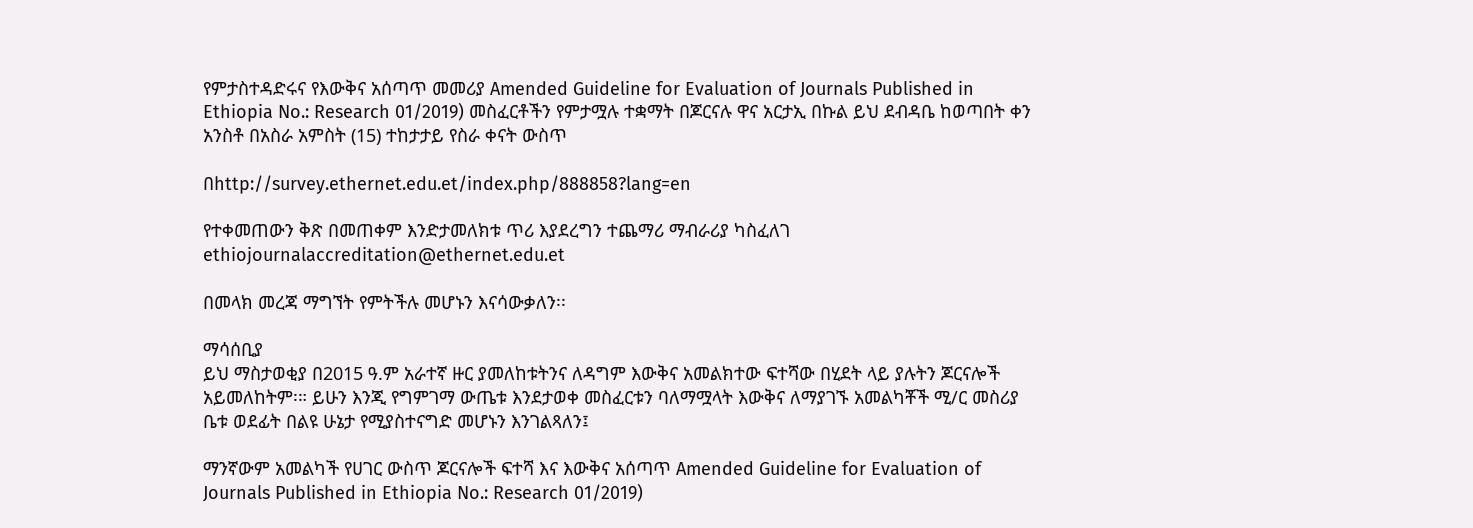የምታስተዳድሩና የእውቅና አሰጣጥ መመሪያ Amended Guideline for Evaluation of Journals Published in Ethiopia No.: Research 01/2019) መስፈርቶችን የምታሟሉ ተቋማት በጆርናሉ ዋና አርታኢ በኩል ይህ ደብዳቤ ከወጣበት ቀን አንስቶ በአስራ አምስት (15) ተከታታይ የስራ ቀናት ውስጥ

በhttp://survey.ethernet.edu.et/index.php/888858?lang=en

የተቀመጠውን ቅጽ በመጠቀም እንድታመለክቱ ጥሪ እያደረግን ተጨማሪ ማብራሪያ ካስፈለገ
ethiojournalaccreditation@ethernet.edu.et

በመላክ መረጃ ማግኘት የምትችሉ መሆኑን እናሳውቃለን፡፡

ማሳሰቢያ
ይህ ማስታወቂያ በ2015 ዓ.ም አራተኛ ዙር ያመለከቱትንና ለዳግም እውቅና አመልክተው ፍተሻው በሂደት ላይ ያሉትን ጆርናሎች አይመለከትም፡። ይሁን እንጂ የግምገማ ውጤቱ እንደታወቀ መስፈርቱን ባለማሟላት እውቅና ለማያገኙ አመልካቾች ሚ/ር መስሪያ ቤቱ ወደፊት በልዩ ሁኔታ የሚያስተናግድ መሆኑን እንገልጻለን፤

ማንኛውም አመልካች የሀገር ውስጥ ጆርናሎች ፍተሻ እና እውቅና አሰጣጥ Amended Guideline for Evaluation of Journals Published in Ethiopia No.: Research 01/2019)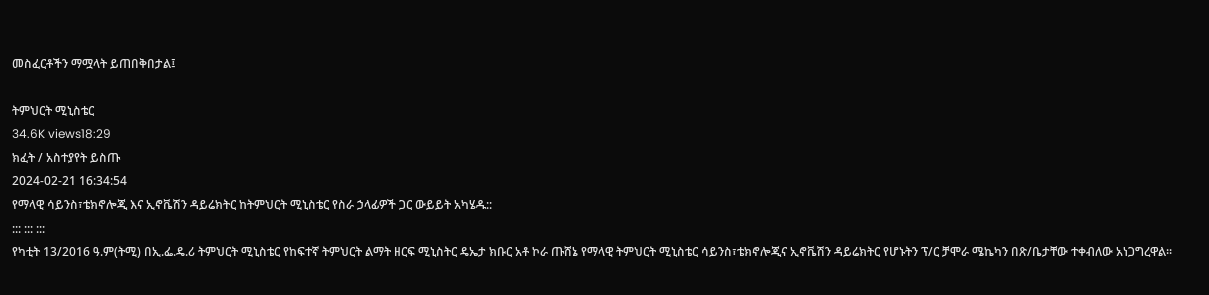መስፈርቶችን ማሟላት ይጠበቅበታል፤

ትምህርት ሚኒስቴር
34.6K views18:29
ክፈት / አስተያየት ይስጡ
2024-02-21 16:34:54
የማላዊ ሳይንስ፣ቴክኖሎጂ እና ኢኖቬሽን ዳይሬክትር ከትምህርት ሚኒስቴር የስራ ኃላፊዎች ጋር ውይይት አካሄዱ::
::: ::: :::
የካቲት 13/2016 ዓ.ም(ትሚ) በኢ.ፌ.ዴ.ሪ ትምህርት ሚኒስቴር የከፍተኛ ትምህርት ልማት ዘርፍ ሚኒስትር ዴኤታ ክቡር አቶ ኮራ ጡሸኔ የማላዊ ትምህርት ሚኒስቴር ሳይንስ፣ቴክኖሎጂና ኢኖቬሽን ዳይሬክትር የሆኑትን ፕ/ር ቻሞራ ሜኬካን በጽ/ቤታቸው ተቀብለው አነጋግረዋል፡፡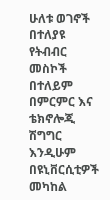ሁለቱ ወገኖች በተለያዩ የትብብር መስኮች በተለይም በምርምር እና ቴክኖሎጂ ሽግግር እንዲሁም በዩኒቨርሲቲዎች መካከል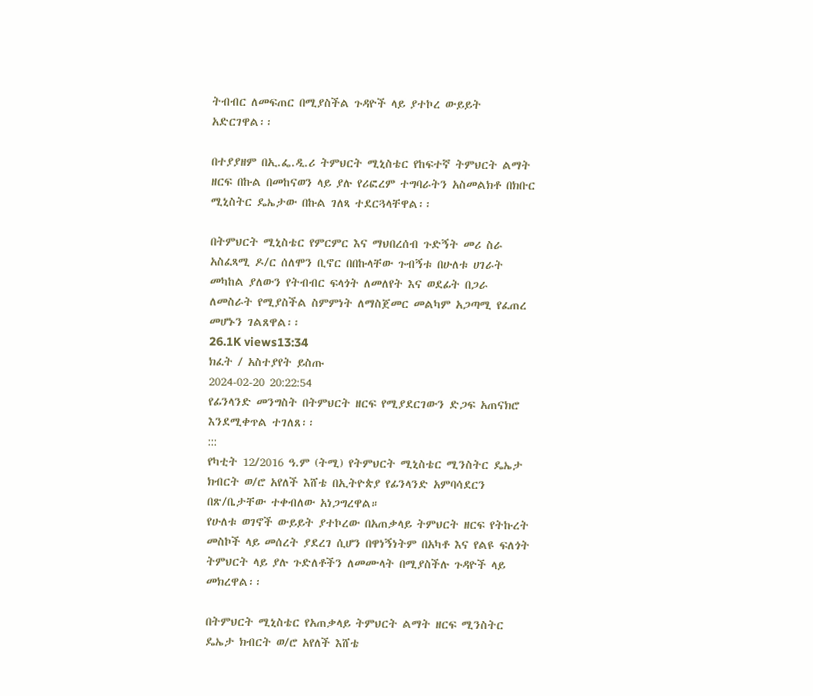ትብብር ለመፍጠር በሚያስችል ጉዳዮች ላይ ያተኮረ ውይይት አድርገዋል፡፡

በተያያዘም በኢ.ፌ.ዲ.ሪ ትምህርት ሚኒስቴር የከፍተኛ ትምህርት ልማት ዘርፍ በኩል በመከናወን ላይ ያሉ የሪፎረም ተግባራትን አስመልክቶ በክቡር ሚኒስትር ዴኤታው በኩል ገለጻ ተደርጓላቸዋል፡፡

በትምህርት ሚኒስቴር የምርምር እና ማህበረሰብ ጉድኝት መሪ ስራ አስፈጻሚ ዶ/ር ሰለሞን ቢኖር በበኩላቸው ጉብኝቱ በሁለቱ ሀገራት መካከል ያለውን የትብብር ፍላጎት ለመለየት እና ወደፊት በጋራ ለመስራት የሚያስችል ስምምነት ለማስጀመር መልካም አጋጣሚ የፈጠረ መሆኑን ገልጸዋል፡፡
26.1K views13:34
ክፈት / አስተያየት ይስጡ
2024-02-20 20:22:54
የፊንላንድ መንግስት በትምህርት ዘርፍ የሚያደርገውን ድጋፍ አጠናክሮ እንደሚቀጥል ተገለጸ፡፡
:::
የካቲት 12/2016 ዓ.ም (ትሚ) የትምህርት ሚኒስቴር ሚንስትር ዴኤታ ክብርት ወ/ሮ አየለች እሸቴ በኢትዮጵያ የፊንላንድ አምባሳደርን በጽ/ቤታቸው ተቀብለው አነጋግረዋል።
የሁለቱ ወገኖች ውይይት ያተኮረው በአጠቃላይ ትምህርት ዘርፍ የትኩረት መስኮች ላይ መሰረት ያደረገ ሲሆን በዋነኝነትም በአካቶ እና የልዩ ፍለጎት ትምህርት ላይ ያሉ ጉድለቶችን ለመሙላት በሚያስችሉ ጉዳዮች ላይ መክረዋል፡፡

በትምህርት ሚኒስቴር የአጠቃላይ ትምህርት ልማት ዘርፍ ሚንስትር ዴኤታ ክብርት ወ/ሮ አየለች እሸቴ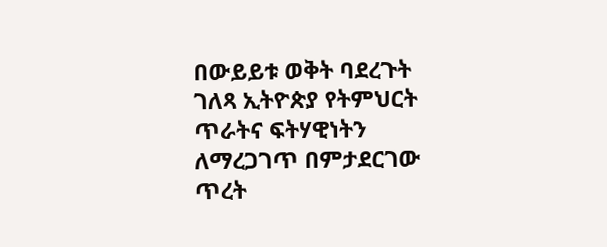በውይይቱ ወቅት ባደረጉት ገለጻ ኢትዮጵያ የትምህርት ጥራትና ፍትሃዊነትን ለማረጋገጥ በምታደርገው ጥረት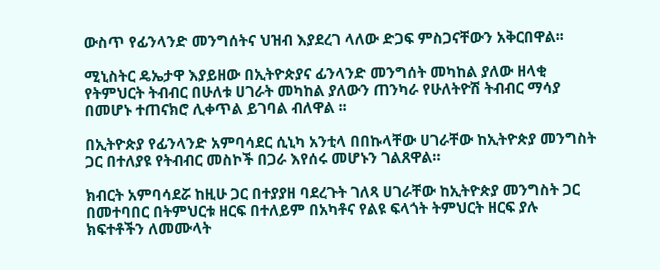ውስጥ የፊንላንድ መንግሰትና ህዝብ እያደረገ ላለው ድጋፍ ምስጋናቸውን አቅርበዋል፡፡

ሚኒስትር ዴኤታዋ እያይዘው በኢትዮጵያና ፊንላንድ መንግሰት መካከል ያለው ዘላቂ የትምህርት ትብብር በሁለቱ ሀገራት መካከል ያለውን ጠንካራ የሁለትዮሽ ትብብር ማሳያ በመሆኑ ተጠናክሮ ሊቀጥል ይገባል ብለዋል ፡፡

በኢትዮጵያ የፊንላንድ አምባሳደር ሲኒካ አንቲላ በበኩላቸው ሀገራቸው ከኢትዮጵያ መንግስት ጋር በተለያዩ የትብብር መስኮች በጋራ እየሰሩ መሆኑን ገልጸዋል።

ክብርት አምባሳደሯ ከዚሁ ጋር በተያያዘ ባደረጉት ገለጻ ሀገራቸው ከኢትዮጵያ መንግስት ጋር በመተባበር በትምህርቱ ዘርፍ በተለይም በአካቶና የልዩ ፍላጎት ትምህርት ዘርፍ ያሉ ክፍተቶችን ለመሙላት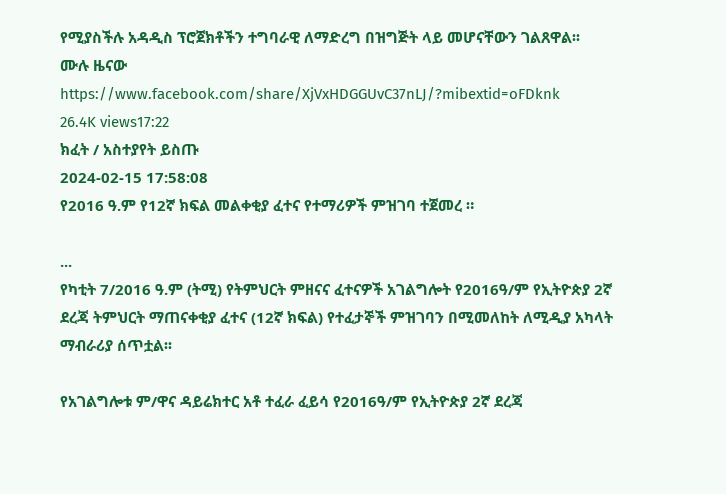የሚያስችሉ አዳዲስ ፕሮጀክቶችን ተግባራዊ ለማድረግ በዝግጅት ላይ መሆናቸውን ገልጸዋል፡፡
ሙሉ ዜናው
https://www.facebook.com/share/XjVxHDGGUvC37nLJ/?mibextid=oFDknk
26.4K views17:22
ክፈት / አስተያየት ይስጡ
2024-02-15 17:58:08
የ2016 ዓ.ም የ12ኛ ክፍል መልቀቂያ ፈተና የተማሪዎች ምዝገባ ተጀመረ ።

...
የካቲት 7/2016 ዓ.ም (ትሚ) የትምህርት ምዘናና ፈተናዎች አገልግሎት የ2016ዓ/ም የኢትዮጵያ 2ኛ ደረጃ ትምህርት ማጠናቀቂያ ፈተና (12ኛ ክፍል) የተፈታኞች ምዝገባን በሚመለከት ለሚዲያ አካላት ማብራሪያ ሰጥቷል፡፡

የአገልግሎቱ ም/ዋና ዳይሬክተር አቶ ተፈራ ፈይሳ የ2016ዓ/ም የኢትዮጵያ 2ኛ ደረጃ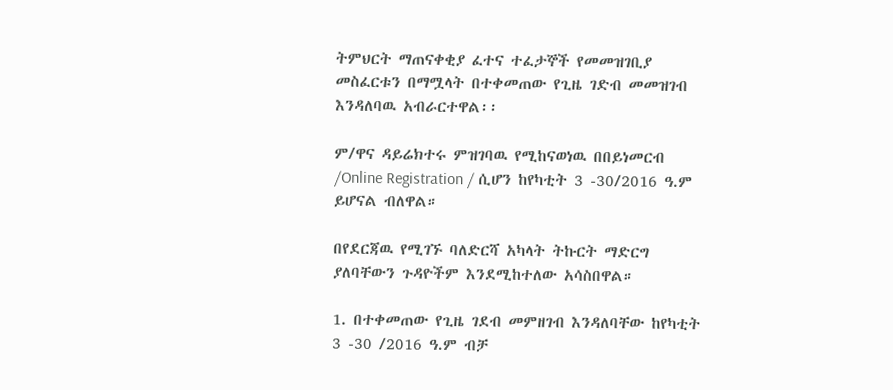ትምህርት ማጠናቀቂያ ፈተና ተፈታኞች የመመዝገቢያ መስፈርቱን በማሟላት በተቀመጠው የጊዜ ገድብ መመዝገብ እንዳለባዉ አብራርተዋል፡፡

ም/ዋና ዳይሬክተሩ ምዝገባዉ የሚከናወነዉ በበይነመርብ /Online Registration / ሲሆን ከየካቲት 3 -30/2016 ዓ.ም ይሆናል ብለዋል።

በየደርጃዉ የሚገኙ ባለድርሻ አካላት ትኩርት ማድርግ ያለባቸውን ጉዳዮችም እንደሚከተለው አሳስበዋል።

1. በተቀመጠው የጊዜ ገደብ መምዘገብ እንዳለባቸው ከየካቲት 3 -30 /2016 ዓ.ም ብቻ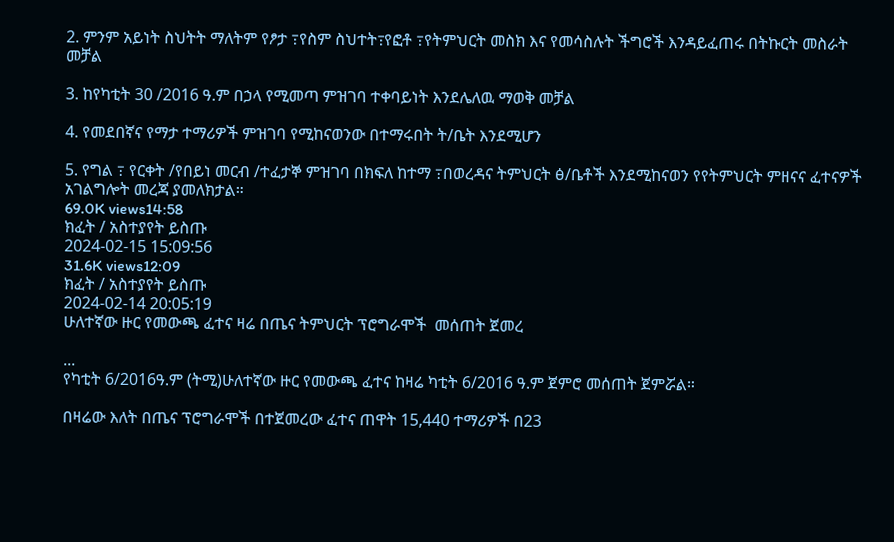2. ምንም አይነት ስህትት ማለትም የፆታ ߹የስም ስህተት߹የፎቶ ߹የትምህርት መስክ እና የመሳስሉት ችግሮች እንዳይፈጠሩ በትኩርት መስራት መቻል

3. ከየካቲት 30 /2016 ዓ.ም በኃላ የሚመጣ ምዝገባ ተቀባይነት እንደሌለዉ ማወቅ መቻል

4. የመደበኛና የማታ ተማሪዎች ምዝገባ የሚከናወንው በተማሩበት ት/ቤት እንደሚሆን

5. የግል ߹ የርቀት /የበይነ መርብ /ተፈታኞ ምዝገባ በክፍለ ከተማ ߹በወረዳና ትምህርት ፅ/ቤቶች እንደሚከናወን የየትምህርት ምዘናና ፈተናዎች አገልግሎት መረጃ ያመለክታል።
69.0K views14:58
ክፈት / አስተያየት ይስጡ
2024-02-15 15:09:56
31.6K views12:09
ክፈት / አስተያየት ይስጡ
2024-02-14 20:05:19
ሁለተኛው ዙር የመውጫ ፈተና ዛሬ በጤና ትምህርት ፕሮግራሞች  መሰጠት ጀመረ

...
የካቲት 6/2016ዓ.ም (ትሚ)ሁለተኛው ዙር የመውጫ ፈተና ከዛሬ ካቲት 6/2016 ዓ.ም ጀምሮ መሰጠት ጀምሯል።

በዛሬው እለት በጤና ፕሮግራሞች በተጀመረው ፈተና ጠዋት 15,440 ተማሪዎች በ23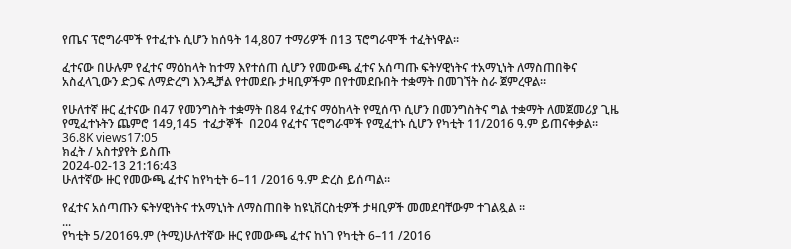የጤና ፕሮግራሞች የተፈተኑ ሲሆን ከሰዓት 14,807 ተማሪዎች በ13 ፕሮግራሞች ተፈትነዋል።

ፈተናው በሁሉም የፈተና ማዕከላት ከተማ እየተሰጠ ሲሆን የመውጫ ፈተና አሰጣጡ ፍትሃዊነትና ተአማኒነት ለማስጠበቅና አስፈላጊውን ድጋፍ ለማድረግ እንዲቻል የተመደቡ ታዛቢዎችም በየተመደቡበት ተቋማት በመገኘት ስራ ጀምረዋል።

የሁለተኛ ዙር ፈተናው በ47 የመንግስት ተቋማት በ84 የፈተና ማዕከላት የሚሰጥ ሲሆን በመንግስትና ግል ተቋማት ለመጀመሪያ ጊዜ የሚፈተኑትን ጨምሮ 149,145  ተፈታኞች  በ204 የፈተና ፕሮግራሞች የሚፈተኑ ሲሆን የካቲት 11/2016 ዓ.ም ይጠናቀቃል።
36.8K views17:05
ክፈት / አስተያየት ይስጡ
2024-02-13 21:16:43
ሁለተኛው ዙር የመውጫ ፈተና ከየካቲት 6–11 /2016 ዓ.ም ድረስ ይሰጣል።

የፈተና አሰጣጡን ፍትሃዊነትና ተአማኒነት ለማስጠበቅ ከዩኒቨርስቲዎች ታዛቢዎች መመደባቸውም ተገልጿል ።
...
የካቲት 5/2016ዓ.ም (ትሚ)ሁለተኛው ዙር የመውጫ ፈተና ከነገ የካቲት 6–11 /2016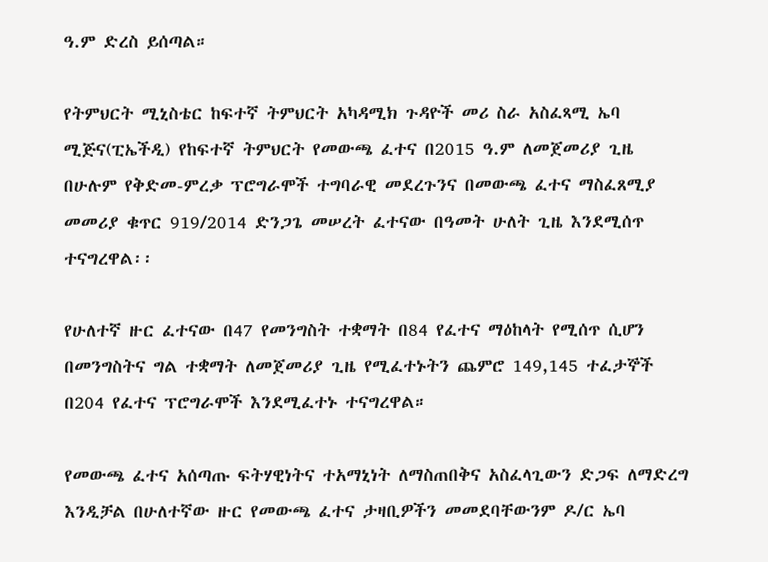ዓ.ም ድረስ ይሰጣል።

የትምህርት ሚኒስቴር ከፍተኛ ትምህርት አካዳሚክ ጉዳዮች መሪ ስራ አስፈጻሚ ኤባ ሚጅና(ፒኤችዲ) የከፍተኛ ትምህርት የመውጫ ፈተና በ2015 ዓ.ም ለመጀመሪያ ጊዜ በሁሉም የቅድመ-ምረቃ ፕሮግራሞች ተግባራዊ መደረጉንና በመውጫ ፈተና ማስፈጸሚያ መመሪያ ቁጥር 919/2014 ድንጋጌ መሠረት ፈተናው በዓመት ሁለት ጊዜ እንደሚሰጥ ተናግረዋል፡፡

የሁለተኛ ዙር ፈተናው በ47 የመንግስት ተቋማት በ84 የፈተና ማዕከላት የሚሰጥ ሲሆን በመንግስትና ግል ተቋማት ለመጀመሪያ ጊዜ የሚፈተኑትን ጨምሮ 149,145 ተፈታኞች በ204 የፈተና ፕሮግራሞች እንደሚፈተኑ ተናግረዋል።

የመውጫ ፈተና አሰጣጡ ፍትሃዊነትና ተአማኒነት ለማስጠበቅና አስፈላጊውን ድጋፍ ለማድረግ እንዲቻል በሁለተኛው ዙር የመውጫ ፈተና ታዛቢዎችን መመደባቸውንም ዶ/ር ኤባ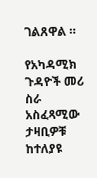ገልጸዋል ።

የአካዳሚክ ጉዳዮች መሪ ስራ አስፈጻሚው ታዛቢዎቹ ከተለያዩ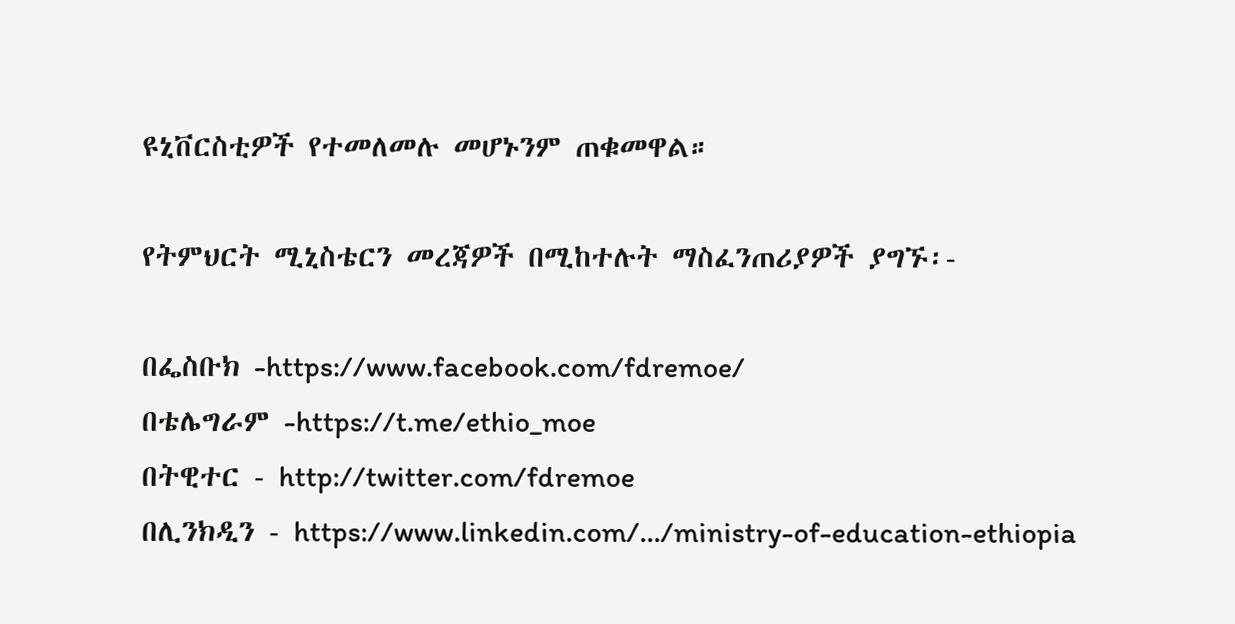ዩኒቨርስቲዎች የተመለመሉ መሆኑንም ጠቁመዋል።

የትምህርት ሚኒስቴርን መረጃዎች በሚከተሉት ማስፈንጠሪያዎች ያግኙ፡-

በፌስቡክ -https://www.facebook.com/fdremoe/
በቴሌግራም -https://t.me/ethio_moe
በትዊተር - http://twitter.com/fdremoe
በሊንክዲን - https://www.linkedin.com/.../ministry-of-education-ethiopia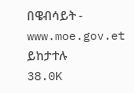በዌብሳይት - www.moe.gov.et ይከታተሉ
38.0K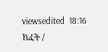viewsedited  18:16
ክፈት /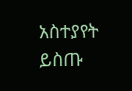አስተያየት ይስጡ